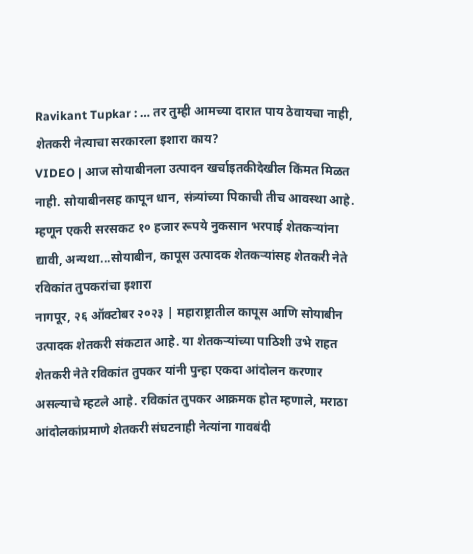Ravikant Tupkar : … तर तुम्ही आमच्या दारात पाय ठेवायचा नाही, शेतकरी नेत्याचा सरकारला इशारा काय?
VIDEO | आज सोयाबीनला उत्पादन खर्चाइतकीदेखील किंमत मिळत नाही. सोयाबीनसह कापून धान, संत्र्यांच्या पिकाची तीच आवस्था आहे. म्हणून एकरी सरसकट १० हजार रूपये नुकसान भरपाई शेतकऱ्यांना द्यावी, अन्यथा...सोयाबीन, कापूस उत्पादक शेतकऱ्यांसह शेतकरी नेते रविकांत तुपकरांचा इशारा
नागपूर, २६ ऑक्टोबर २०२३ | महाराष्ट्रातील कापूस आणि सोयाबीन उत्पादक शेतकरी संकटात आहे. या शेतकऱ्यांच्या पाठिशी उभे राहत शेतकरी नेते रविकांत तुपकर यांनी पुन्हा एकदा आंदोलन करणार असल्याचे म्हटले आहे. रविकांत तुपकर आक्रमक होत म्हणाले, मराठा आंदोलकांप्रमाणे शेतकरी संघटनाही नेत्यांना गावबंदी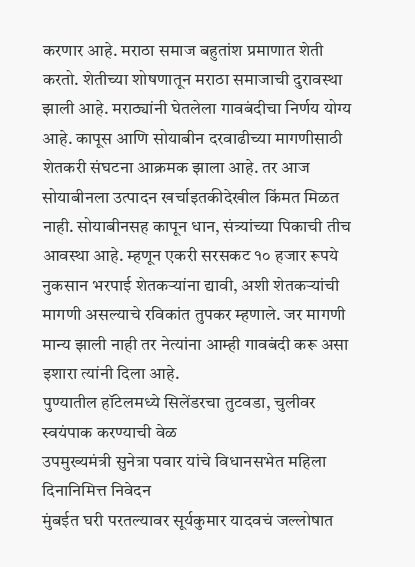करणार आहे. मराठा समाज बहुतांश प्रमाणात शेती करतो. शेतीच्या शोषणातून मराठा समाजाची दुरावस्था झाली आहे. मराठ्यांनी घेतलेला गावबंदीचा निर्णय योग्य आहे. कापूस आणि सोयाबीन दरवाढीच्या मागणीसाठी शेतकरी संघटना आक्रमक झाला आहे. तर आज सोयाबीनला उत्पादन खर्चाइतकीदेखील किंमत मिळत नाही. सोयाबीनसह कापून धान, संत्र्यांच्या पिकाची तीच आवस्था आहे. म्हणून एकरी सरसकट १० हजार रूपये नुकसान भरपाई शेतकऱ्यांना द्यावी, अशी शेतकऱ्यांची मागणी असल्याचे रविकांत तुपकर म्हणाले. जर मागणी मान्य झाली नाही तर नेत्यांना आम्ही गावबंदी करू असा इशारा त्यांनी दिला आहे.
पुण्यातील हॉटेलमध्ये सिलेंडरचा तुटवडा, चुलीवर स्वयंपाक करण्याची वेळ
उपमुख्यमंत्री सुनेत्रा पवार यांचे विधानसभेत महिला दिनानिमित्त निवेदन
मुंबईत घरी परतल्यावर सूर्यकुमार यादवचं जल्लोषात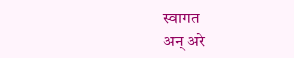स्वागत
अन् अरे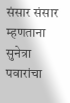संसार संसार म्हणताना सुनेत्रा पवारांचा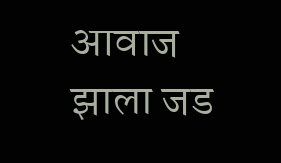आवाज झाला जड